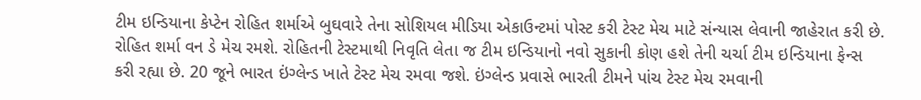ટીમ ઇન્ડિયાના કેપ્ટેન રોહિત શર્માએ બુઘવારે તેના સોશિયલ મીડિયા એકાઉન્ટમાં પોસ્ટ કરી ટેસ્ટ મેચ માટે સંન્યાસ લેવાની જાહેરાત કરી છે. રોહિત શર્મા વન ડે મેચ રમશે. રોહિતની ટેસ્ટમાથી નિવૃતિ લેતા જ ટીમ ઇન્ડિયાનો નવો સુકાની કોણ હશે તેની ચર્ચા ટીમ ઇન્ડિયાના ફેન્સ કરી રહ્યા છે. 20 જૂને ભારત ઇંગ્લેન્ડ ખાતે ટેસ્ટ મેચ રમવા જશે. ઇંગ્લેન્ડ પ્રવાસે ભારતી ટીમને પાંચ ટેસ્ટ મેચ રમવાની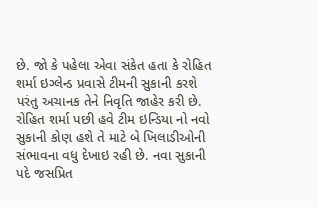છે. જો કે પહેલા એવા સંકેત હતા કે રોહિત શર્મા ઇગ્લેન્ડ પ્રવાસે ટીમની સુકાની કરશે પરંતુ અચાનક તેને નિવૃતિ જાહેર કરી છે.
રોહિત શર્મા પછી હવે ટીમ ઇન્ડિયા નો નવો સુકાની કોણ હશે તે માટે બે ખિલાડીઓની સંભાવના વધુ દેખાઇ રહી છે. નવા સુકાની પદે જસપ્રિત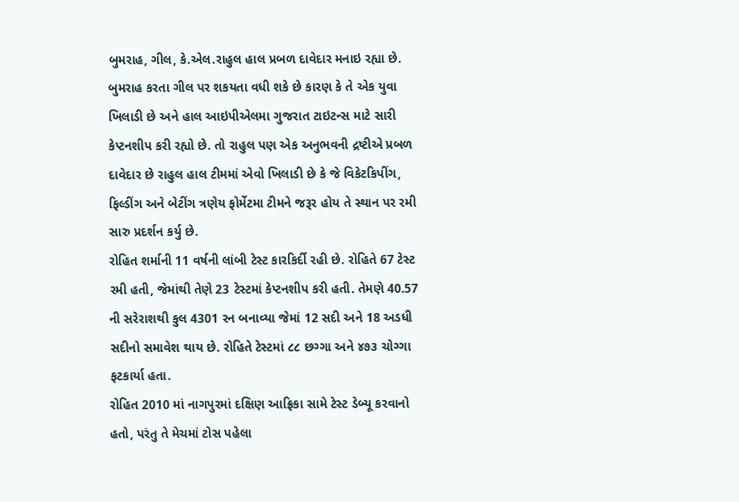બુમરાહ, ગીલ, કે.એલ.રાહુલ હાલ પ્રબળ દાવેદાર મનાઇ રહ્યા છે. બુમરાહ કરતા ગીલ પર શકયતા વધી શકે છે કારણ કે તે એક યુવા ખિલાડી છે અને હાલ આઇપીએલમા ગુજરાત ટાઇટન્સ માટે સારી કેપ્ટનશીપ કરી રહ્યો છે. તો રાહુલ પણ એક અનુભવની દ્રષ્ટીએ પ્રબળ દાવેદાર છે રાહુલ હાલ ટીમમાં એવો ખિલાડી છે કે જે વિકેટકિપીંગ, ફિલ્ડીંગ અને બેટીંગ ત્રણેય ફોર્મેટમા ટીમને જરૂર હોય તે સ્થાન પર રમી સારુ પ્રદર્શન કર્યુ છે.
રોહિત શર્માની 11 વર્ષની લાંબી ટેસ્ટ કારકિર્દી રહી છે. રોહિતે 67 ટેસ્ટ રમી હતી, જેમાંથી તેણે 23 ટેસ્ટમાં કેપ્ટનશીપ કરી હતી. તેમણે 40.57 ની સરેરાશથી કુલ 4301 રન બનાવ્યા જેમાં 12 સદી અને 18 અડધી સદીનો સમાવેશ થાય છે. રોહિતે ટેસ્ટમાં ૮૮ છગ્ગા અને ૪૭૩ ચોગ્ગા ફટકાર્યા હતા.
રોહિત 2010 માં નાગપુરમાં દક્ષિણ આફ્રિકા સામે ટેસ્ટ ડેબ્યૂ કરવાનો હતો, પરંતુ તે મેચમાં ટોસ પહેલા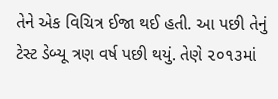તેને એક વિચિત્ર ઈજા થઈ હતી. આ પછી તેનું ટેસ્ટ ડેબ્યૂ ત્રણ વર્ષ પછી થયું. તેણે ૨૦૧૩માં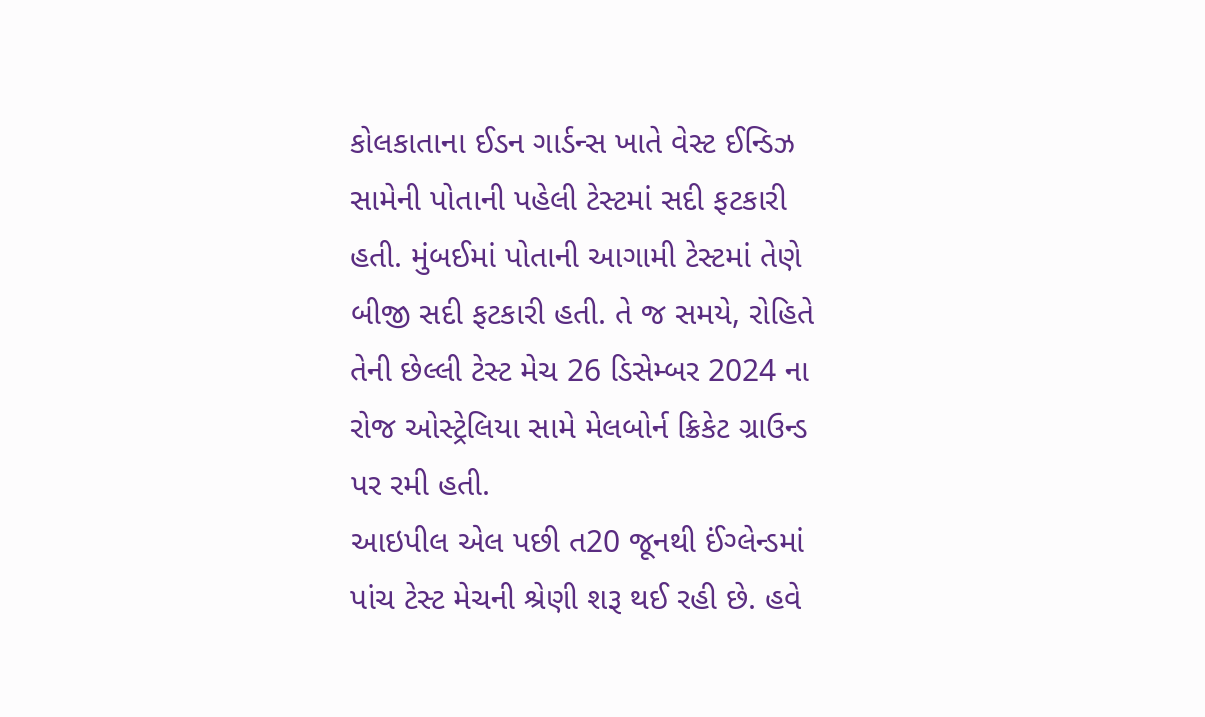કોલકાતાના ઈડન ગાર્ડન્સ ખાતે વેસ્ટ ઈન્ડિઝ સામેની પોતાની પહેલી ટેસ્ટમાં સદી ફટકારી હતી. મુંબઈમાં પોતાની આગામી ટેસ્ટમાં તેણે બીજી સદી ફટકારી હતી. તે જ સમયે, રોહિતે તેની છેલ્લી ટેસ્ટ મેચ 26 ડિસેમ્બર 2024 ના રોજ ઓસ્ટ્રેલિયા સામે મેલબોર્ન ક્રિકેટ ગ્રાઉન્ડ પર રમી હતી.
આઇપીલ એલ પછી ત20 જૂનથી ઈંગ્લેન્ડમાં પાંચ ટેસ્ટ મેચની શ્રેણી શરૂ થઈ રહી છે. હવે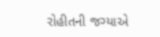રોહીતની જગ્યાએ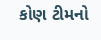કોણ ટીમનો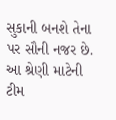સુકાની બનશે તેના પર સૌની નજર છે. આ શ્રેણી માટેની ટીમ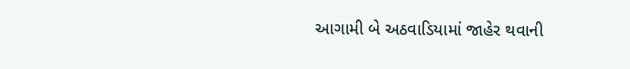આગામી બે અઠવાડિયામાં જાહેર થવાની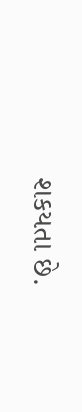શકયતા છે.